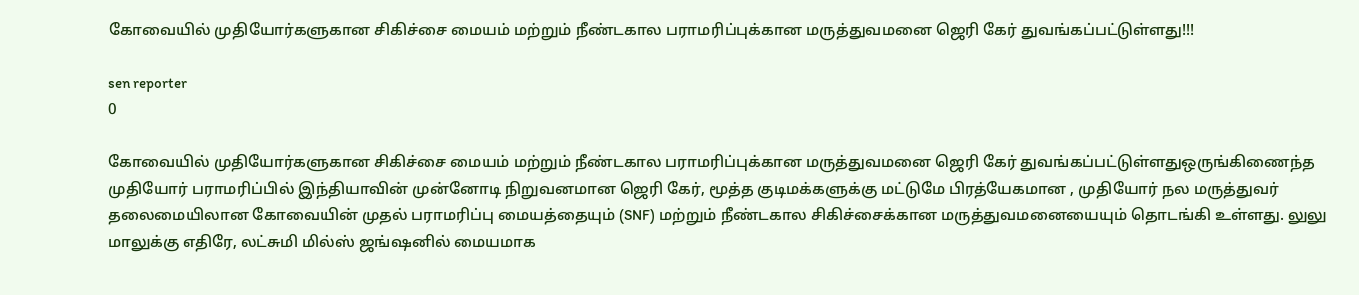கோவையில் முதியோர்களுகான சிகிச்சை மையம் மற்றும் நீண்டகால பராமரிப்புக்கான மருத்துவமனை ஜெரி கேர் துவங்கப்பட்டுள்ளது!!!

sen reporter
0

கோவையில் முதியோர்களுகான சிகிச்சை மையம் மற்றும் நீண்டகால பராமரிப்புக்கான மருத்துவமனை ஜெரி கேர் துவங்கப்பட்டுள்ளதுஒருங்கிணைந்த முதியோர் பராமரிப்பில் இந்தியாவின் முன்னோடி நிறுவனமான ஜெரி கேர், மூத்த குடிமக்களுக்கு மட்டுமே பிரத்யேகமான , முதியோர் நல மருத்துவர் தலைமையிலான கோவையின் முதல் பராமரிப்பு மையத்தையும் (SNF) மற்றும் நீண்டகால சிகிச்சைக்கான மருத்துவமனையையும் தொடங்கி உள்ளது. லுலு மாலுக்கு எதிரே, லட்சுமி மில்ஸ் ஜங்ஷனில் மையமாக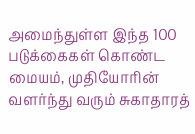அமைந்துள்ள இந்த 100 படுக்கைகள் கொண்ட மையம், முதியோரின் வளர்ந்து வரும் சுகாதாரத்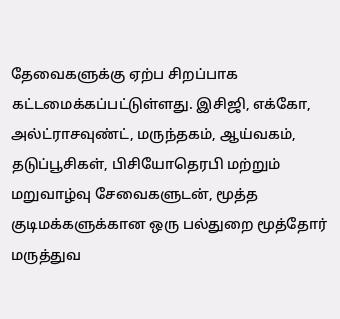தேவைகளுக்கு ஏற்ப சிறப்பாக கட்டமைக்கப்பட்டுள்ளது. இசிஜி, எக்கோ, அல்ட்ராசவுண்ட், மருந்தகம், ஆய்வகம், தடுப்பூசிகள், பிசியோதெரபி மற்றும் மறுவாழ்வு சேவைகளுடன், மூத்த குடிமக்களுக்கான ஒரு பல்துறை மூத்தோர் மருத்துவ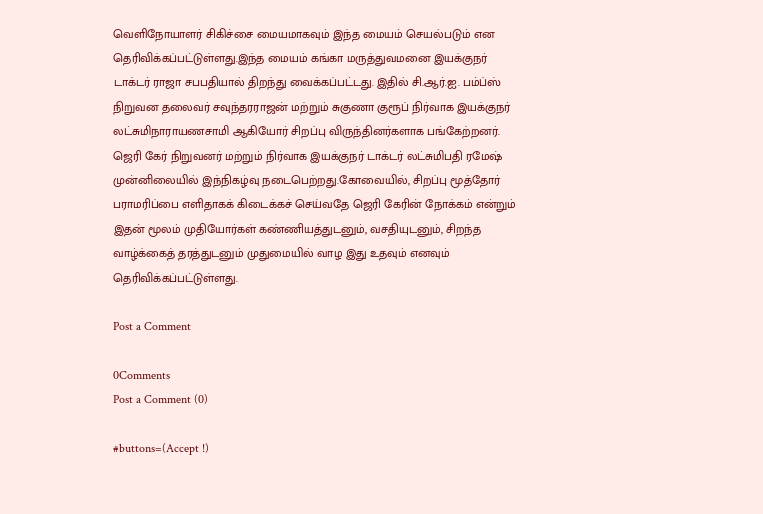வெளிநோயாளர் சிகிச்சை மையமாகவும் இந்த மையம் செயல்படும் என தெரிவிக்கப்பட்டுள்ளது.இந்த மையம் கங்கா மருத்துவமனை இயக்குநர் டாக்டர் ராஜா சபபதியால் திறந்து வைக்கப்பட்டது. இதில் சி.ஆர்.ஐ. பம்ப்ஸ் நிறுவன தலைவர் சவுந்தரராஜன் மற்றும் சுகுணா குரூப் நிர்வாக இயக்குநர் லட்சுமிநாராயணசாமி ஆகியோர் சிறப்பு விருந்தினர்களாக பங்கேற்றனர். ஜெரி கேர் நிறுவனர் மற்றும் நிர்வாக இயக்குநர் டாக்டர் லட்சுமிபதி ரமேஷ் முன்னிலையில் இந்நிகழ்வு நடைபெற்றது.கோவையில், சிறப்பு மூத்தோர் பராமரிப்பை எளிதாகக் கிடைக்கச் செய்வதே ஜெரி கேரின் நோக்கம் என்றும் இதன் மூலம் முதியோர்கள் கண்ணியத்துடனும், வசதியுடனும், சிறந்த வாழ்க்கைத் தரத்துடனும் முதுமையில் வாழ இது உதவும் எனவும் தெரிவிக்கப்பட்டுள்ளது.

Post a Comment

0Comments
Post a Comment (0)

#buttons=(Accept !)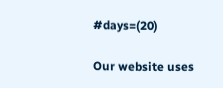#days=(20)

Our website uses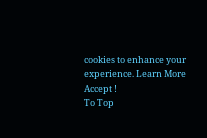cookies to enhance your experience. Learn More
Accept !
To Top